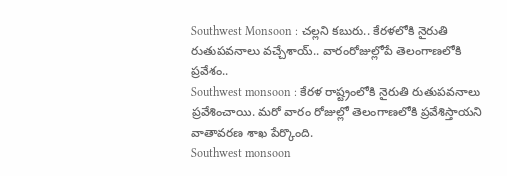Southwest Monsoon : చల్లని కబురు.. కేరళలోకి నైరుతి రుతుపవనాలు వచ్చేశాయ్.. వారంరోజుల్లోపే తెలంగాణలోకి ప్రవేశం..
Southwest monsoon : కేరళ రాష్ట్రంలోకి నైరుతి రుతుపవనాలు ప్రవేశించాయి. మరో వారం రోజుల్లో తెలంగాణలోకి ప్రవేశిస్తాయని వాతావరణ శాఖ పేర్కొంది.
Southwest monsoon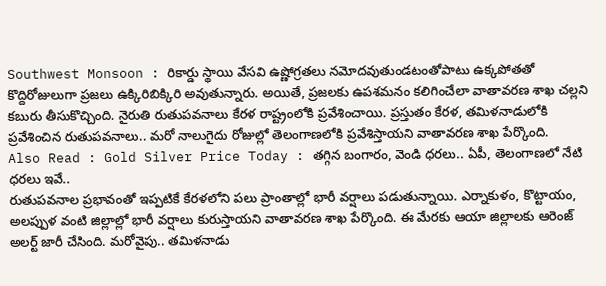Southwest Monsoon : రికార్డు స్థాయి వేసవి ఉష్ణోగ్రతలు నమోదవుతుండటంతోపాటు ఉక్కపోతతో కొద్దిరోజులుగా ప్రజలు ఉక్కిరిబిక్కిరి అవుతున్నారు. అయితే, ప్రజలకు ఉపశమనం కలిగించేలా వాతావరణ శాఖ చల్లని కబురు తీసుకొచ్చింది. నైరుతి రుతుపవనాలు కేరళ రాష్ట్రంలోకి ప్రవేశించాయి. ప్రస్తుతం కేరళ, తమిళనాడులోకి ప్రవేశించిన రుతుపవనాలు.. మరో నాలుగైదు రోజుల్లో తెలంగాణలోకి ప్రవేశిస్తాయని వాతావరణ శాఖ పేర్కొంది.
Also Read : Gold Silver Price Today : తగ్గిన బంగారం, వెండి ధరలు.. ఏపీ, తెలంగాణలో నేటి ధరలు ఇవే..
రుతుపవనాల ప్రభావంతో ఇప్పటికే కేరళలోని పలు ప్రాంతాల్లో భారీ వర్షాలు పడుతున్నాయి. ఎర్నాకుళం, కొట్టాయం, అలప్పుళ వంటి జిల్లాల్లో భారీ వర్షాలు కురుస్తాయని వాతావరణ శాఖ పేర్కొంది. ఈ మేరకు ఆయా జిల్లాలకు ఆరెంజ్ అలర్ట్ జారీ చేసింది. మరోవైపు.. తమిళనాడు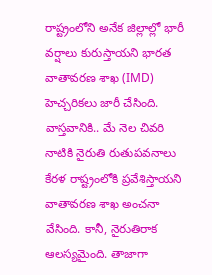రాష్ట్రంలోని అనేక జిల్లాల్లో భారీ వర్షాలు కురుస్తాయని భారత వాతావరణ శాఖ (IMD) హెచ్చరికలు జారీ చేసింది.
వాస్తవానికి.. మే నెల చివరి నాటికి నైరుతి రుతుపవనాలు కేరళ రాష్ట్రంలోకి ప్రవేశిస్తాయని వాతావరణ శాఖ అంచనా వేసింది. కానీ, నైరుతిరాక ఆలస్యమైంది. తాజాగా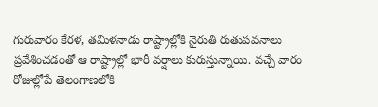గురువారం కేరళ, తమిళనాడు రాష్ట్రాల్లోకి నైరుతి రుతుపవనాలు ప్రవేశించడంతో ఆ రాష్ట్రాల్లో భారీ వర్షాలు కురుస్తున్నాయి. వచ్చే వారం రోజుల్లోపే తెలంగాణలోకి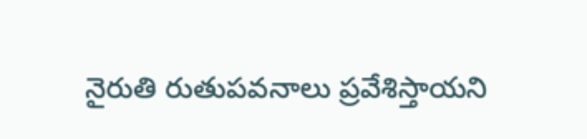నైరుతి రుతుపవనాలు ప్రవేశిస్తాయని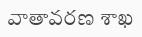వాతావరణ శాఖ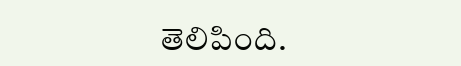తెలిపింది.